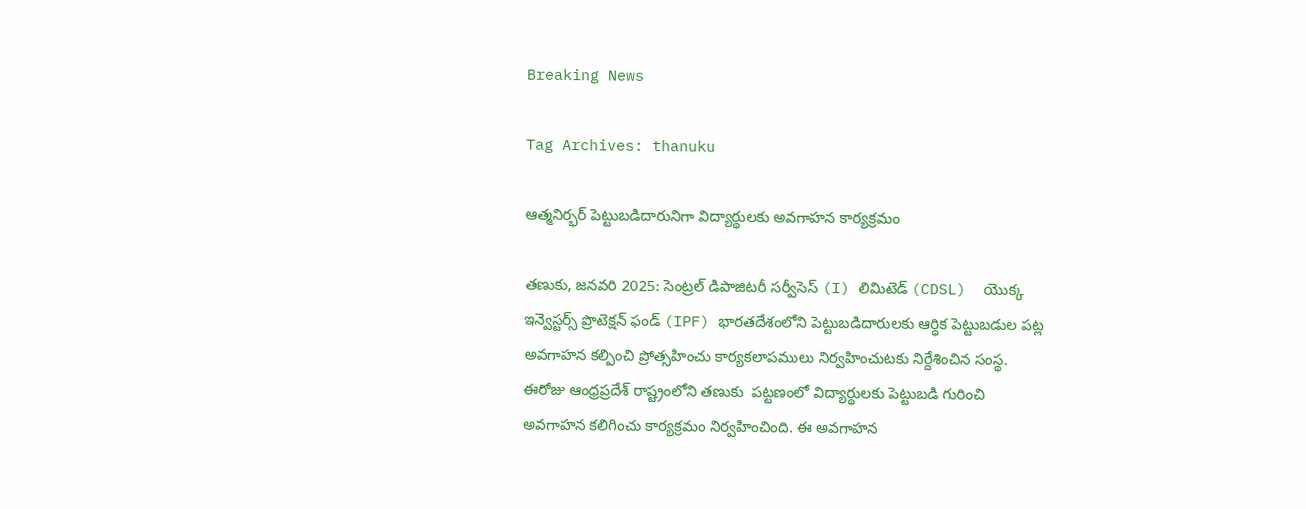Breaking News

Tag Archives: thanuku

ఆత్మనిర్భర్ పెట్టుబడిదారునిగా విద్యార్థులకు అవగాహన కార్యక్రమం

తణుకు, జనవరి 2025: సెంట్రల్ డిపాజిటరీ సర్వీసెస్ (I) లిమిటెడ్ (CDSL)  యొక్క  ఇన్వెస్టర్స్ ప్రొటెక్షన్ ఫండ్ (IPF) భారతదేశంలోని పెట్టుబడిదారులకు ఆర్ధిక పెట్టుబడుల పట్ల అవగాహన కల్పించి ప్రోత్సహించు కార్యకలాపములు నిర్వహించుటకు నిర్దేశించిన సంస్థ. ఈరోజు ఆంధ్రప్రదేశ్ రాష్ట్రంలోని తణుకు  పట్టణంలో విద్యార్థులకు పెట్టుబడి గురించి అవగాహన కలిగించు కార్యక్రమం నిర్వహించింది. ఈ అవగాహన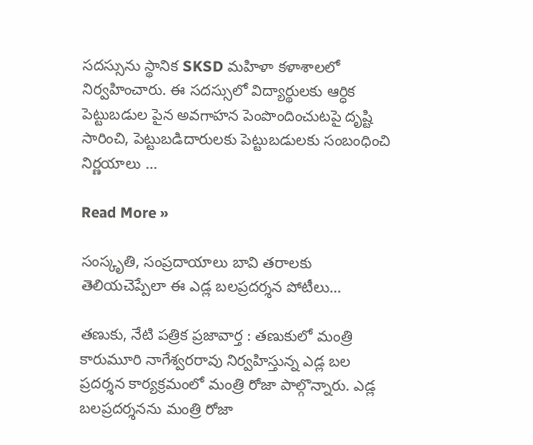సదస్సును స్థానిక SKSD మహిళా కళాశాలలో నిర్వహించారు. ఈ సదస్సులో విద్యార్థులకు ఆర్ధిక పెట్టుబడుల పైన అవగాహన పెంపొందించుటపై దృష్టి సారించి, పెట్టుబడిదారులకు పెట్టుబడులకు సంబంధించి నిర్ణయాలు …

Read More »

సంస్కృతి, సంప్రదాయాలు బావి తరాలకు తెలియచెప్పేలా ఈ ఎడ్ల బలప్రదర్శన పోటీలు…

తణుకు, నేటి పత్రిక ప్రజావార్త : తణుకులో మంత్రి కారుమూరి నాగేశ్వరరావు నిర్వహిస్తున్న ఎడ్ల బల ప్రదర్శన కార్యక్రమంలో మంత్రి రోజా పాల్గొన్నారు. ఎడ్ల బలప్రదర్శనను మంత్రి రోజా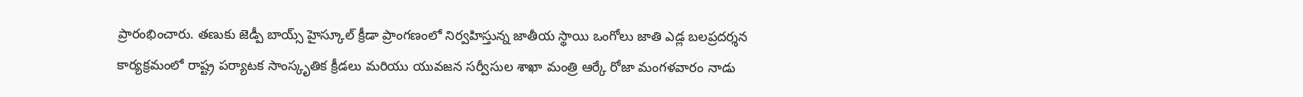ప్రారంభించారు. తణుకు జెడ్పీ బాయ్స్ హైస్కూల్ క్రీడా ప్రాంగణంలో నిర్వహిస్తున్న జాతీయ స్థాయి ఒంగోలు జాతి ఎడ్ల బలప్రదర్శన కార్యక్రమంలో రాష్ట్ర పర్యాటక సాంస్కృతిక క్రీడలు మరియు యువజన సర్వీసుల శాఖా మంత్రి ఆర్కే రోజా మంగళవారం నాడు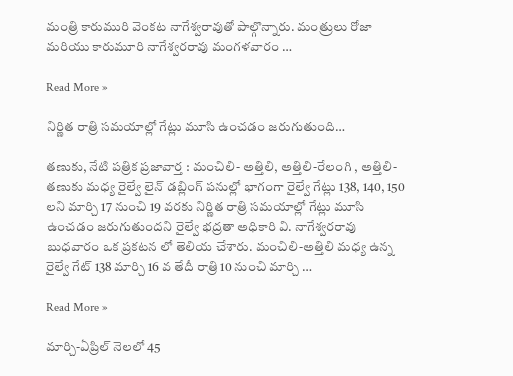మంత్రి కారుమురి వెంకట నాగేశ్వరావుతో పాల్గొన్నారు. మంత్రులు రోజా మరియు కారుమూరి నాగేశ్వరరావు మంగళవారం …

Read More »

నిర్ణిత రాత్రి సమయాల్లో గేట్లు మూసి ఉంచడం జరుగుతుంది…

తణుకు, నేటి పత్రిక ప్రజావార్త : మంచిలి- అత్తిలి, అత్తిలి-రేలంగి , అత్తిలి- తణుకు మధ్య రైల్వే లైన్ డబ్లింగ్ పనుల్లో భాగంగా రైల్వే గేట్లు 138, 140, 150 లని మార్చి 17 నుంచి 19 వరకు నిర్ణిత రాత్రి సమయాల్లో గేట్లు మూసి ఉంచడం జరుగుతుందని రైల్వే భద్రతా అధికారి వి. నాగేశ్వరరావు బుధవారం ఒక ప్రకటన లో తెలియ చేశారు. మంచిలి-అత్తిలి మధ్య ఉన్న రైల్వే గేట్ 138 మార్చి 16 వ తేదీ రాత్రి 10 నుంచి మార్చి …

Read More »

మార్చి-ఏప్రిల్ నెలలో 45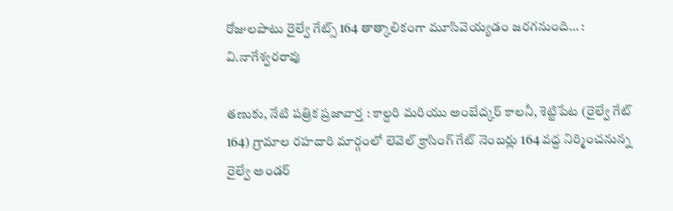రోజులపాటు రైల్వే గేట్స్ 164 తాత్కాలికంగా మూసివెయ్యడం జరగనుంది… : వి.నాగేశ్వరరావు

తణుకు, నేటి పత్రిక ప్రజావార్త : కాల్దరి మరియు అంబేద్కర్ కాలనీ, శెట్టిపేట (రైల్వే గేట్ 164) గ్రామాల రహదారి మార్గంలో లెవెల్ క్రాసింగ్ గేట్ నెంబర్లు 164 వద్ద నిర్మించనున్న రైల్వే అండర్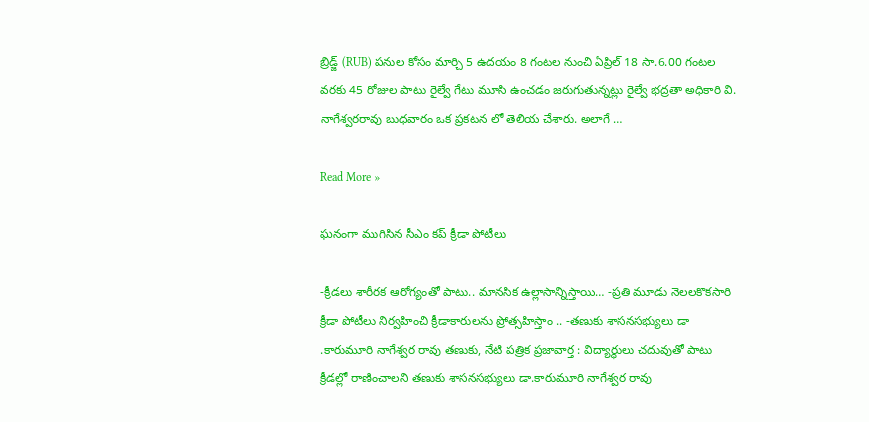బ్రిడ్జ్ (RUB) పనుల కోసం మార్చి 5 ఉదయం 8 గంటల నుంచి ఏప్రిల్ 18 సా.6.00 గంటల వరకు 45 రోజుల పాటు రైల్వే గేటు మూసి ఉంచడం జరుగుతున్నట్లు రైల్వే భద్రతా అధికారి వి. నాగేశ్వరరావు బుధవారం ఒక ప్రకటన లో తెలియ చేశారు. అలాగే …

Read More »

ఘనంగా ముగిసిన సీఎం కప్ క్రీడా పోటీలు

-క్రీడలు శారీరక ఆరోగ్యంతో పాటు.. మానసిక ఉల్లాసాన్నిస్తాయి… -ప్రతి మూడు నెలలకొకసారి క్రీడా పోటీలు నిర్వహించి క్రీడాకారులను ప్రోత్సహిస్తాం .. -తణుకు శాసనసభ్యులు డా .కారుమూరి నాగేశ్వర రావు తణుకు, నేటి పత్రిక ప్రజావార్త : విద్యార్థులు చదువుతో పాటు క్రీడల్లో రాణించాలని తణుకు శాసనసభ్యులు డా.కారుమూరి నాగేశ్వర రావు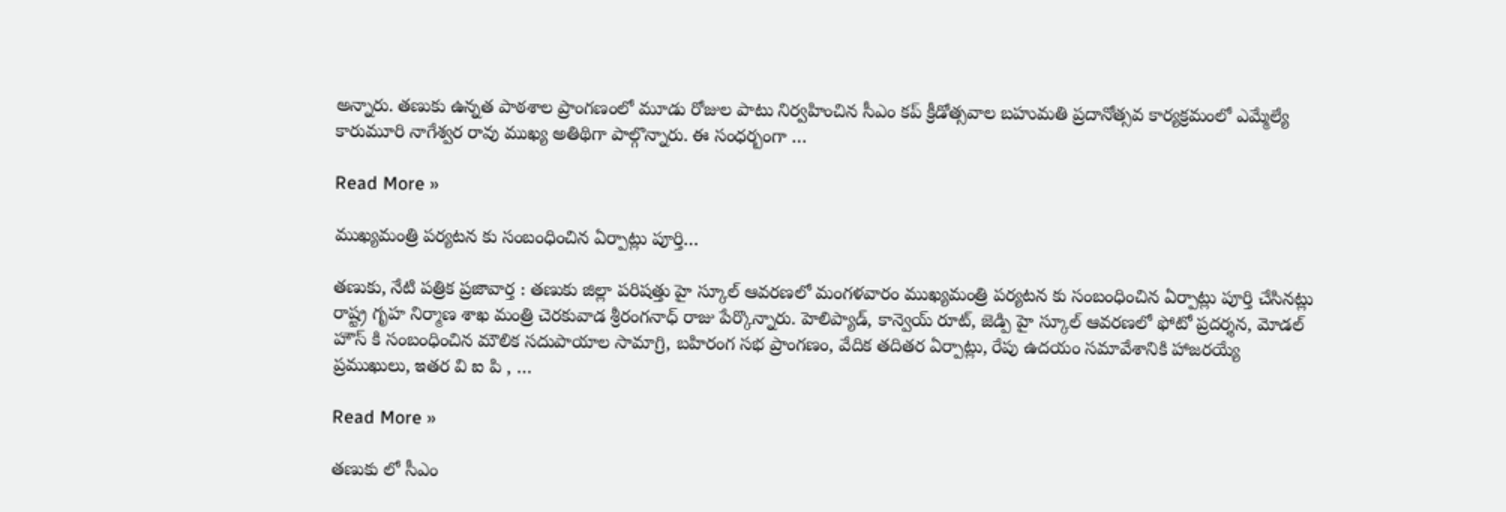అన్నారు. తణుకు ఉన్నత పాఠశాల ప్రాంగణంలో మూడు రోజుల పాటు నిర్వహించిన సీఎం కప్ క్రీడోత్సవాల బహుమతి ప్రదానోత్సవ కార్యక్రమంలో ఎమ్మేల్యే కారుమూరి నాగేశ్వర రావు ముఖ్య అతిథిగా పాల్గొన్నారు. ఈ సంధర్బంగా …

Read More »

ముఖ్యమంత్రి పర్యటన కు సంబంధించిన ఏర్పాట్లు పూర్తి…

తణుకు, నేటి పత్రిక ప్రజావార్త : తణుకు జిల్లా పరిషత్తు హై స్కూల్ ఆవరణలో మంగళవారం ముఖ్యమంత్రి పర్యటన కు సంబంధించిన ఏర్పాట్లు పూర్తి చేసినట్లు రాష్ట్ర గృహ నిర్మాణ శాఖ మంత్రి చెరకువాడ శ్రీరంగనాధ్ రాజు పేర్కొన్నారు. హెలిప్యాడ్, కాన్వెయ్ రూట్, జెడ్పి హై స్కూల్ ఆవరణలో ఫోటో ప్రదర్శన, మోడల్ హౌస్ కి సంబంధించిన మౌలిక సదుపాయాల సామాగ్రి, బహిరంగ సభ ప్రాంగణం, వేదిక తదితర ఏర్పాట్లు, రేపు ఉదయం సమావేశానికి హాజరయ్యే ప్రముఖులు, ఇతర వి ఐ పి , …

Read More »

తణుకు లో సీఎం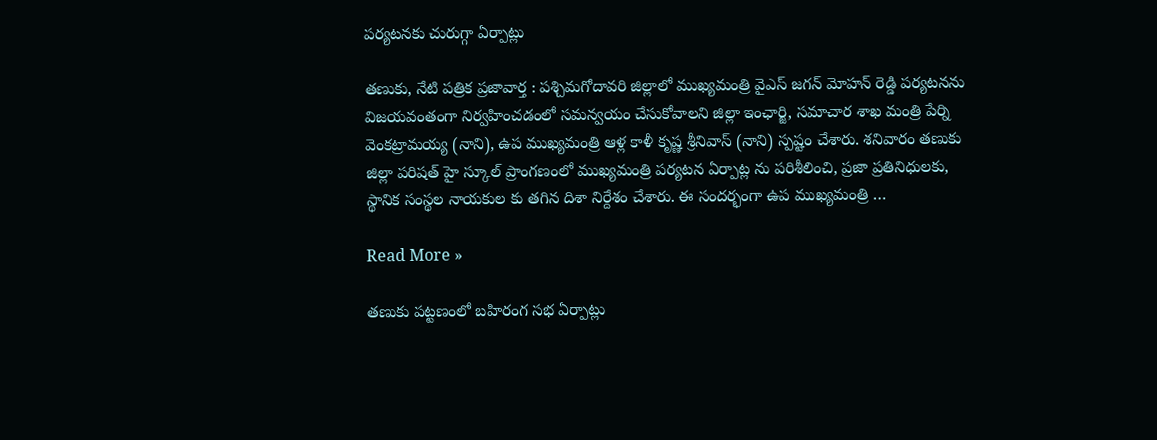పర్యటనకు చురుగ్గా ఏర్పాట్లు

తణుకు, నేటి పత్రిక ప్రజావార్త : పశ్చిమగోదావరి జిల్లాలో ముఖ్యమంత్రి వైఎస్ జగన్ మోహన్ రెడ్డి పర్యటనను విజయవంతంగా నిర్వహించడంలో సమన్వయం చేసుకోవాలని జిల్లా ఇంఛార్జి, సమాచార శాఖ మంత్రి పేర్ని వెంకట్రామయ్య (నాని), ఉప ముఖ్యమంత్రి ఆళ్ల కాళీ కృష్ణ శ్రీనివాస్ (నాని) స్పష్టం చేశారు. శనివారం తణుకు జిల్లా పరిషత్ హై స్కూల్ ప్రాంగణంలో ముఖ్యమంత్రి పర్యటన ఏర్పాట్ల ను పరిశీలించి, ప్రజా ప్రతినిధులకు, స్థానిక సంస్థల నాయకుల కు తగిన దిశా నిర్దేశం చేశారు. ఈ సందర్భంగా ఉప ముఖ్యమంత్రి …

Read More »

తణుకు పట్టణంలో బహిరంగ సభ ఏర్పాట్లు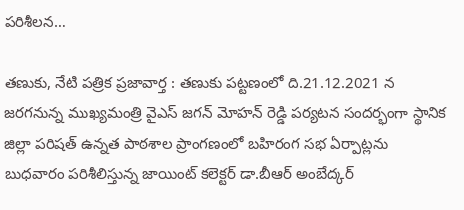పరిశీలన…

తణుకు, నేటి పత్రిక ప్రజావార్త : తణుకు పట్టణంలో ది.21.12.2021 న జరగనున్న ముఖ్యమంత్రి వైఎస్ జగన్ మోహన్ రెడ్డి పర్యటన సందర్భంగా స్థానిక జిల్లా పరిషత్ ఉన్నత పాఠశాల ప్రాంగణంలో బహిరంగ సభ ఏర్పాట్లను బుధవారం పరిశీలిస్తున్న జాయింట్ కలెక్టర్ డా.బీఆర్ అంబేద్కర్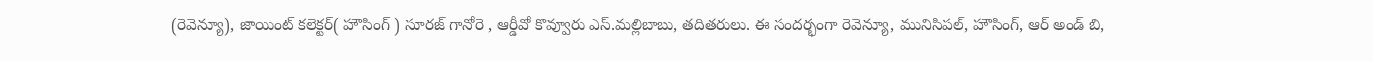(రెవెన్యూ), జాయింట్ కలెక్టర్( హౌసింగ్ ) సూరజ్ గానోరె , ఆర్డీవో కొవ్వూరు ఎస్.మల్లిబాబు, తదితరులు. ఈ సందర్భంగా రెవెన్యూ, మునిసిపల్, హౌసింగ్, ఆర్ అండ్ బి,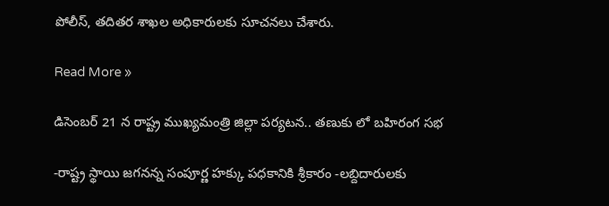పోలీస్, తదితర శాఖల అధికారులకు సూచనలు చేశారు.

Read More »

డిసెంబర్ 21 న రాష్ట్ర ముఖ్యమంత్రి జిల్లా పర్యటన.. తణుకు లో బహిరంగ సభ

-రాష్ట్ర స్థాయి జగనన్న సంపూర్ణ హక్కు పధకానికి శ్రీకారం -లబ్దిదారులకు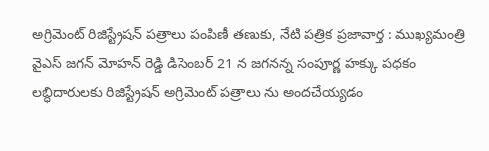అగ్రిమెంట్ రిజిస్ట్రేషన్ పత్రాలు పంపిణీ తణుకు, నేటి పత్రిక ప్రజావార్త : ముఖ్యమంత్రి వైఎస్ జగన్ మోహన్ రెడ్డి డిసెంబర్ 21 న జగనన్న సంపూర్ణ హక్కు పధకం లబ్ధిదారులకు రిజిస్ట్రేషన్ అగ్రిమెంట్ పత్రాలు ను అందచేయ్యడం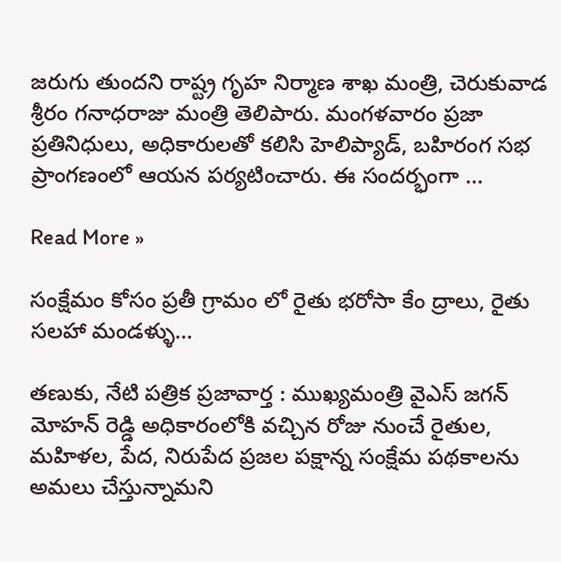జరుగు తుందని రాష్ట్ర గృహ నిర్మాణ శాఖ మంత్రి, చెరుకువాడ శ్రీరం గనాధరాజు మంత్రి తెలిపారు. మంగళవారం ప్రజా ప్రతినిధులు, అధికారులతో కలిసి హెలిప్యాడ్, బహిరంగ సభ ప్రాంగణంలో ఆయన పర్యటించారు. ఈ సందర్భంగా …

Read More »

సంక్షేమం కోసం ప్రతీ గ్రామం లో రైతు భరోసా కేం ద్రాలు, రైతు సలహా మండళ్ళు…

తణుకు, నేటి పత్రిక ప్రజావార్త : ముఖ్యమంత్రి వైఎస్ జగన్ మోహన్ రెడ్డి అధికారంలోకి వచ్చిన రోజు నుంచే రైతుల, మహిళల, పేద, నిరుపేద ప్రజల పక్షాన్న సంక్షేమ పథకాలను అమలు చేస్తున్నామని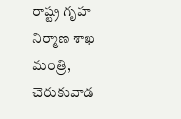రాష్ట్ర గృహ నిర్మాణ శాఖ మంత్రి, చెరుకువాడ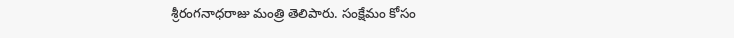శ్రీరంగనాధరాజు మంత్రి తెలిపారు. సంక్షేమం కోసం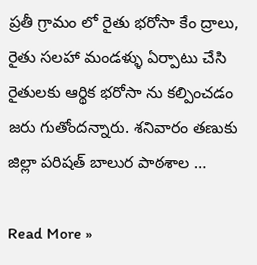ప్రతీ గ్రామం లో రైతు భరోసా కేం ద్రాలు, రైతు సలహా మండళ్ళు ఏర్పాటు చేసి రైతులకు ఆర్థిక భరోసా ను కల్పించడం జరు గుతోందన్నారు. శనివారం తణుకు జిల్లా పరిషత్ బాలుర పాఠశాల …

Read More »